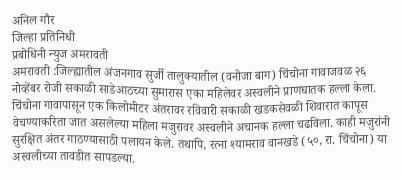अनिल गौर
जिल्हा प्रतिनिधी
प्रबोधिनी न्युज अमरावती
अमरावती :जिल्ह्यातील अंजनगाव सुर्जी तालुक्यातील (वनोजा बाग) चिंचोना गावाजवळ २६ नोव्हेंबर रोजी सकाळी साडेआठच्या सुमारास एका महिलेवर अस्वलीने प्राणघातक हल्ला केला.
चिंचोना गावापासून एक किलोमीटर अंतरावर रविवारी सकाळी खडकसेवळी शिवारात कापूस वेचण्याकरिता जात असलेल्या महिला मजुरावर अस्वलीने अचानक हल्ला चढविला. काही मजुरांनी सुरक्षित अंतर गाठण्यासाठी पलायन केले. तथापि, रत्ना श्यामराव वानखडे (५०, रा. चिंचोना) या अस्वलीच्या तावडीत सापडल्या.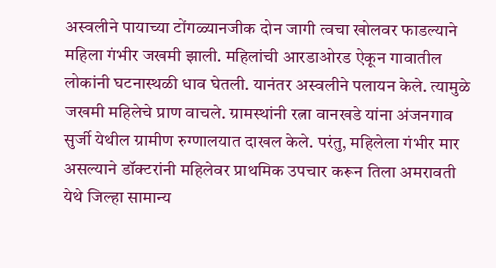अस्वलीने पायाच्या टोंगळ्यानजीक दोन जागी त्वचा खोलवर फाडल्याने महिला गंभीर जखमी झाली. महिलांची आरडाओरड ऐकून गावातील लोकांनी घटनास्थळी धाव घेतली. यानंतर अस्वलीने पलायन केले. त्यामुळे जखमी महिलेचे प्राण वाचले. ग्रामस्थांनी रत्ना वानखडे यांना अंजनगाव सुर्जी येथील ग्रामीण रुग्णालयात दाखल केले. परंतु, महिलेला गंभीर मार असल्याने डॉक्टरांनी महिलेवर प्राथमिक उपचार करून तिला अमरावती येथे जिल्हा सामान्य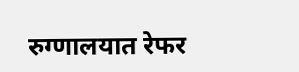रुग्णालयात रेफर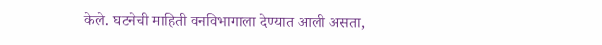केले. घटनेची माहिती वनविभागाला देण्यात आली असता,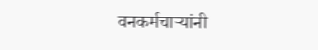वनकर्मचाऱ्यांनी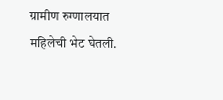ग्रामीण रुग्णालयात महिलेची भेट घेतली.